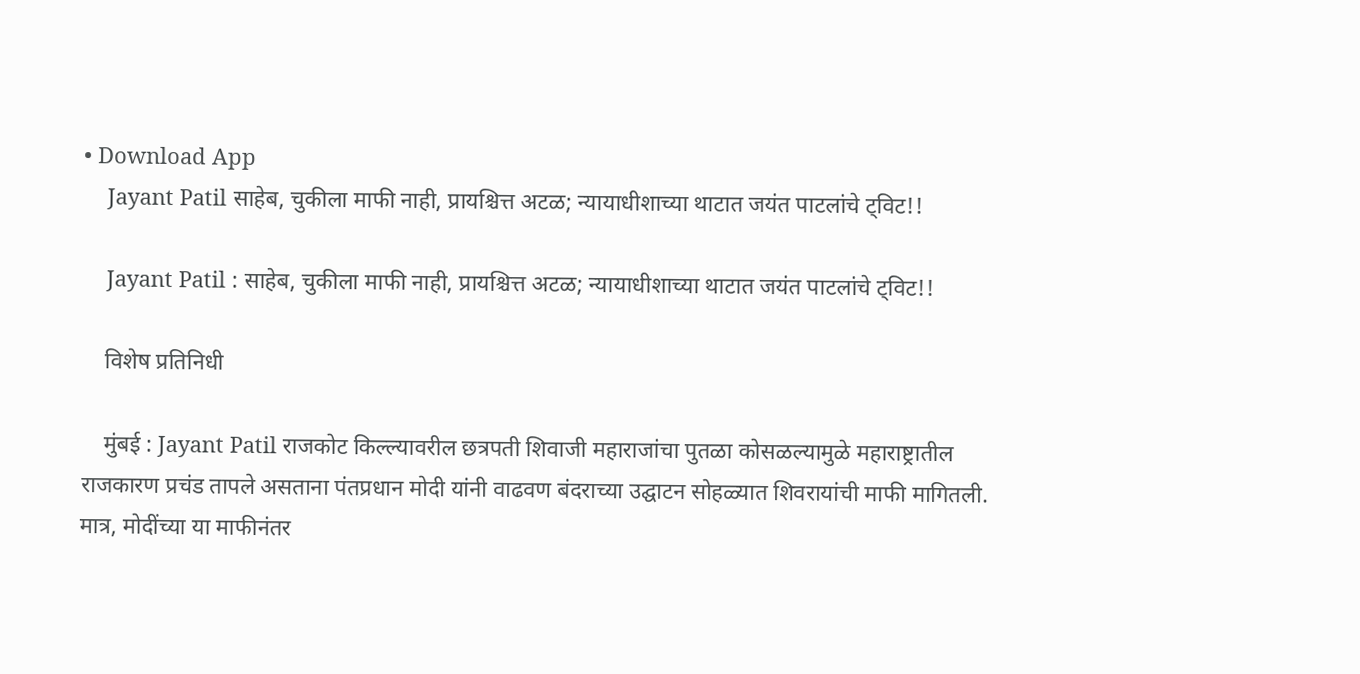• Download App
    Jayant Patil साहेब, चुकीला माफी नाही, प्रायश्चित्त अटळ; न्यायाधीशाच्या थाटात जयंत पाटलांचे ट्विट!!

    Jayant Patil : साहेब, चुकीला माफी नाही, प्रायश्चित्त अटळ; न्यायाधीशाच्या थाटात जयंत पाटलांचे ट्विट!!

    विशेष प्रतिनिधी

    मुंबई : Jayant Patil राजकोट किल्ल्यावरील छत्रपती शिवाजी महाराजांचा पुतळा कोसळल्यामुळे महाराष्ट्रातील राजकारण प्रचंड तापले असताना पंतप्रधान मोदी यांनी वाढवण बंदराच्या उद्घाटन सोहळ्यात शिवरायांची माफी मागितली. मात्र, मोदींच्या या माफीनंतर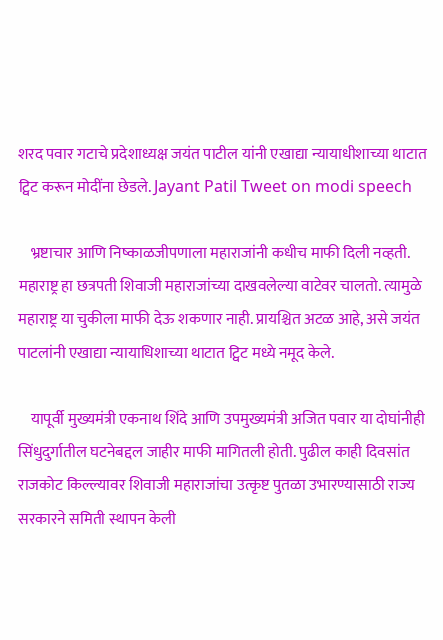शरद पवार गटाचे प्रदेशाध्यक्ष जयंत पाटील यांनी एखाद्या न्यायाधीशाच्या थाटात ट्विट करून मोदींना छेडले. Jayant Patil Tweet on modi speech

    भ्रष्टाचार आणि निष्काळजीपणाला महाराजांनी कधीच माफी दिली नव्हती. महाराष्ट्र हा छत्रपती शिवाजी महाराजांच्या दाखवलेल्या वाटेवर चालतो. त्यामुळे महाराष्ट्र या चुकीला माफी देऊ शकणार नाही. प्रायश्चित अटळ आहे, असे जयंत पाटलांनी एखाद्या न्यायाधिशाच्या थाटात ट्विट मध्ये नमूद केले.

    यापूर्वी मुख्यमंत्री एकनाथ शिंदे आणि उपमुख्यमंत्री अजित पवार या दोघांनीही सिंधुदुर्गातील घटनेबद्दल जाहीर माफी मागितली होती. पुढील काही दिवसांत राजकोट किल्ल्यावर शिवाजी महाराजांचा उत्कृष्ट पुतळा उभारण्यासाठी राज्य सरकारने समिती स्थापन केली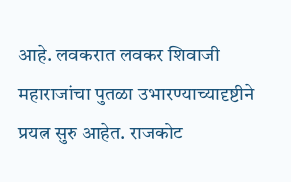आहे. लवकरात लवकर शिवाजी महाराजांचा पुतळा उभारण्याच्यादृष्टीने प्रयत्न सुरु आहेत. राजकोट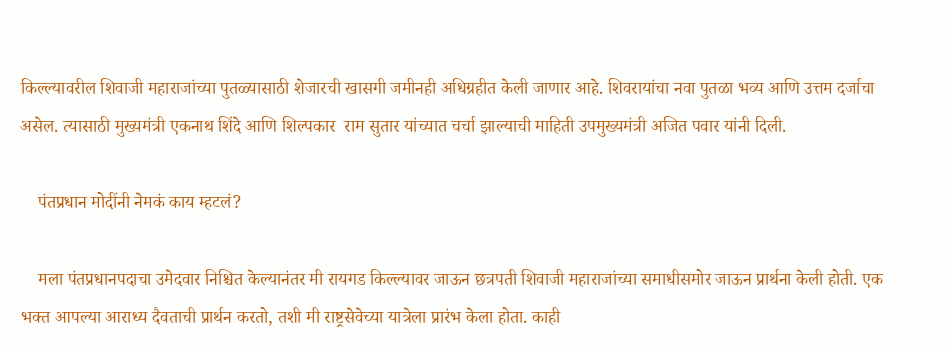किल्ल्यावरील शिवाजी महाराजांच्या पुतळ्यासाठी शेजारची खासगी जमीनही अधिग्रहीत केली जाणार आहे. शिवरायांचा नवा पुतळा भव्य आणि उत्तम दर्जाचा असेल. त्यासाठी मुख्यमंत्री एकनाथ शिंदे आणि शिल्पकार  राम सुतार यांच्यात चर्चा झाल्याची माहिती उपमुख्यमंत्री अजित पवार यांनी दिली.

    पंतप्रधान मोदींनी नेमकं काय म्हटलं?

    मला पंतप्रधानपदाचा उमेदवार निश्चित केल्यानंतर मी रायगड किल्ल्यावर जाऊन छत्रपती शिवाजी महाराजांच्या समाधीसमोर जाऊन प्रार्थना केली होती. एक भक्त आपल्या आराध्य दैवताची प्रार्थन करतो, तशी मी राष्ट्रसेवेच्या यात्रेला प्रारंभ केला होता. काही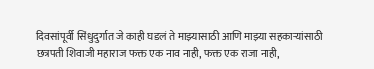दिवसांपूर्वी सिंधुदुर्गात जे काही घडलं ते माझ्यासाठी आणि माझ्या सहकाऱ्यांसाठी छत्रपती शिवाजी महाराज फक्त एक नाव नाही, फक्त एक राजा नाही,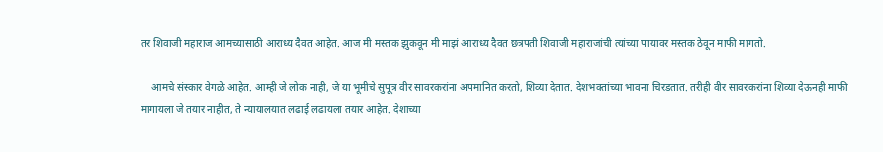तर शिवाजी महाराज आमच्यासाठी आराध्य दैवत आहेत. आज मी मस्तक झुकवून मी माझं आराध्य दैवत छत्रपती शिवाजी महाराजांची त्यांच्या पायावर मस्तक ठेवून माफी मागतो.

    आमचे संस्कार वेगळे आहेत. आम्ही जे लोक नाही, जे या भूमीचे सुपूत्र वीर सावरकरांना अपमानित करतो, शिव्या देतात. देशभक्तांच्या भावना चिरडतात. तरीही वीर सावरकरांना शिव्या देऊनही माफी मागायला जे तयार नाहीत, ते न्यायालयात लढाई लढायला तयार आहेत. देशाच्या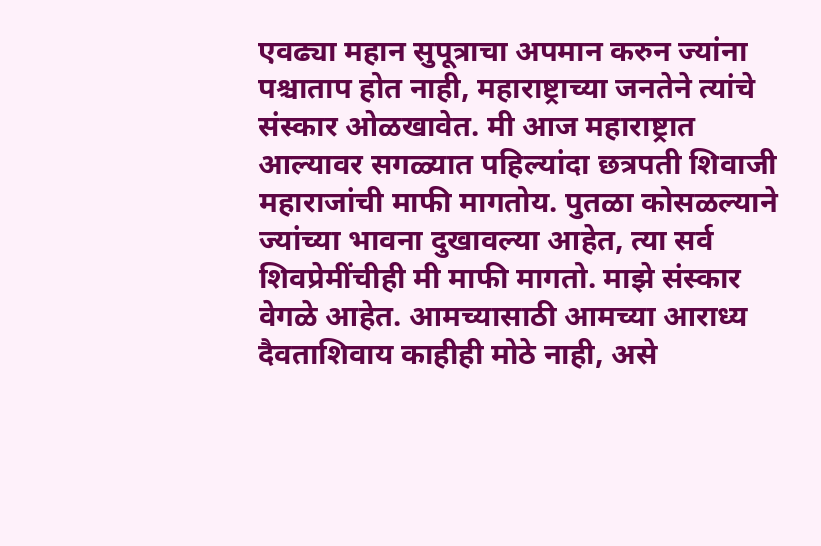एवढ्या महान सुपूत्राचा अपमान करुन ज्यांना पश्चाताप होत नाही, महाराष्ट्राच्या जनतेने त्यांचे संस्कार ओळखावेत. मी आज महाराष्ट्रात आल्यावर सगळ्यात पहिल्यांदा छत्रपती शिवाजी महाराजांची माफी मागतोय. पुतळा कोसळल्याने ज्यांच्या भावना दुखावल्या आहेत, त्या सर्व शिवप्रेमींचीही मी माफी मागतो. माझे संस्कार वेगळे आहेत. आमच्यासाठी आमच्या आराध्य दैवताशिवाय काहीही मोठे नाही, असे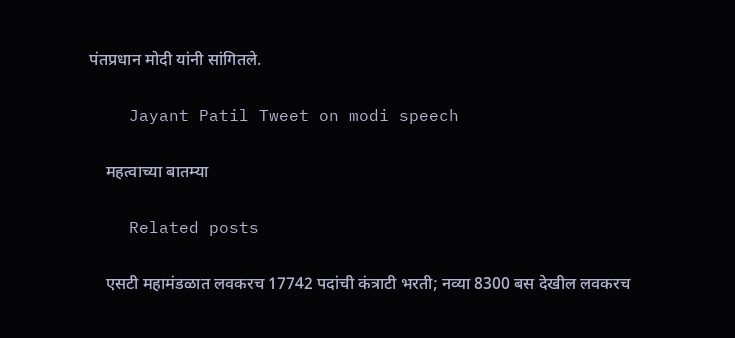पंतप्रधान मोदी यांनी सांगितले.

    Jayant Patil Tweet on modi speech

    महत्वाच्या बातम्या

    Related posts

    एसटी महामंडळात लवकरच 17742 पदांची कंत्राटी भरती; नव्या 8300 बस देखील लवकरच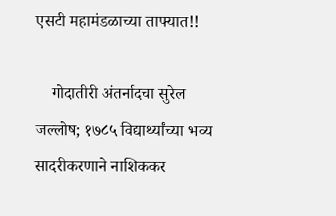एसटी महामंडळाच्या ताफ्यात!!

    गोदातीरी अंतर्नादचा सुरेल जल्लोष; १७८५ विद्यार्थ्यांच्या भव्य सादरीकरणाने नाशिककर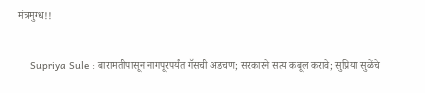मंत्रमुग्ध!!

    Supriya Sule : बारामतीपासून नागपूरपर्यंत गॅसची अडचण; सरकारने सत्य कबूल करावे; सुप्रिया सुळेंचे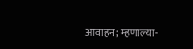आवाहन; म्हणाल्या-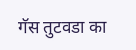गॅस तुटवडा का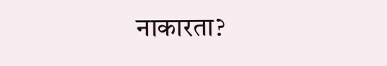नाकारता?